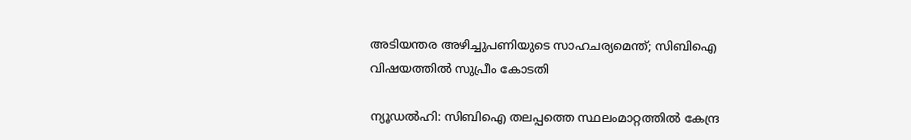അടിയന്തര അഴിച്ചുപണിയുടെ സാഹചര്യമെന്ത്; സിബിഐ വിഷയത്തില്‍ സുപ്രീം കോടതി

ന്യൂഡല്‍ഹി: സിബിഐ തലപ്പത്തെ സ്ഥലംമാറ്റത്തില്‍ കേന്ദ്ര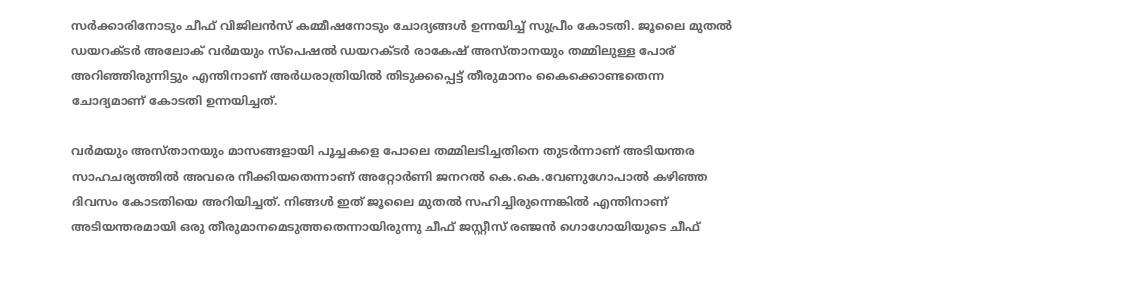സര്‍ക്കാരിനോടും ചീഫ് വിജിലന്‍സ് കമ്മീഷനോടും ചോദ്യങ്ങള്‍ ഉന്നയിച്ച്‌ സുപ്രീം കോടതി. ജൂലൈ മുതല്‍ ഡയറക്ടര്‍ അലോക് വര്‍മയും സ്പെഷല്‍ ഡയറക്ടര്‍ രാകേഷ് അസ്താനയും തമ്മിലുള്ള പോര് അറിഞ്ഞിരുന്നിട്ടും എന്തിനാണ് അര്‍ധരാത്രിയില്‍ തിടുക്കപ്പെട്ട് തീരുമാനം കൈക്കൊണ്ടതെന്ന ചോദ്യമാണ് കോടതി ഉന്നയിച്ചത്.

വര്‍മയും അസ്താനയും മാസങ്ങളായി പൂച്ചകളെ പോലെ തമ്മിലടിച്ചതിനെ തുടര്‍ന്നാണ് അടിയന്തര സാഹചര്യത്തില്‍ അവരെ നീക്കിയതെന്നാണ് അറ്റോര്‍ണി ജനറല്‍ കെ.കെ.വേണുഗോപാല്‍ കഴിഞ്ഞ ദിവസം കോടതിയെ അറിയിച്ചത്. നിങ്ങള്‍ ഇത് ജൂലൈ മുതല്‍ സഹിച്ചിരുന്നെങ്കില്‍ എന്തിനാണ് അടിയന്തരമായി ഒരു തീരുമാനമെടുത്തതെന്നായിരുന്നു ചീഫ് ജസ്റ്റീസ് രഞ്ജന്‍ ഗൊഗോയിയുടെ ചീഫ്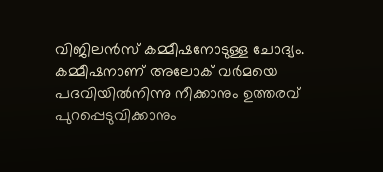വിജിലന്‍സ് കമ്മീഷനോടുള്ള ചോദ്യം. കമ്മീഷനാണ് അലോക് വര്‍മയെ പദവിയില്‍നിന്നു നീക്കാനും ഉത്തരവ് പുറപ്പെടുവിക്കാനും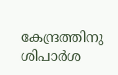കേന്ദ്രത്തിനു ശിപാര്‍ശ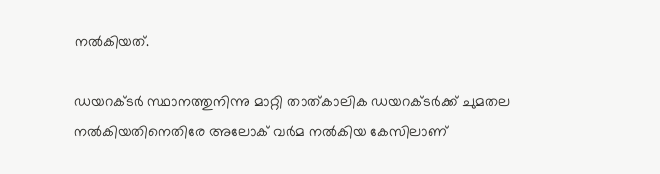നല്‍കിയത്.

ഡയറക്ടര്‍ സ്ഥാനത്തുനിന്നു മാറ്റി താത്കാലിക ഡയറക്ടര്‍ക്ക് ചുമതല നല്‍കിയതിനെതിരേ അലോക് വര്‍മ നല്‍കിയ കേസിലാണ്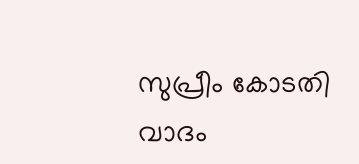സുപ്രീം കോടതി വാദം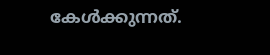കേള്‍ക്കുന്നത്.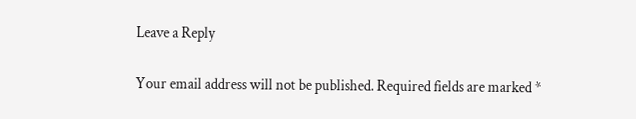Leave a Reply

Your email address will not be published. Required fields are marked *